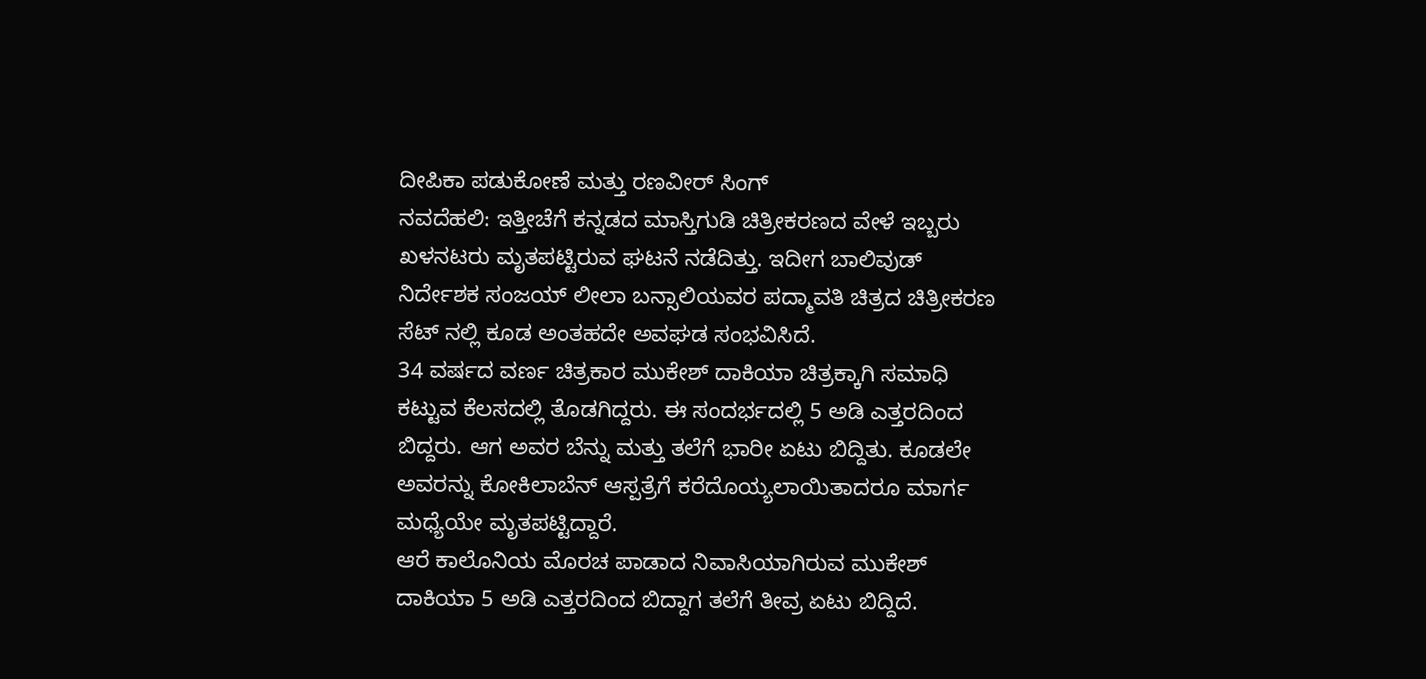ದೀಪಿಕಾ ಪಡುಕೋಣೆ ಮತ್ತು ರಣವೀರ್ ಸಿಂಗ್
ನವದೆಹಲಿ: ಇತ್ತೀಚೆಗೆ ಕನ್ನಡದ ಮಾಸ್ತಿಗುಡಿ ಚಿತ್ರೀಕರಣದ ವೇಳೆ ಇಬ್ಬರು ಖಳನಟರು ಮೃತಪಟ್ಟಿರುವ ಘಟನೆ ನಡೆದಿತ್ತು. ಇದೀಗ ಬಾಲಿವುಡ್ ನಿರ್ದೇಶಕ ಸಂಜಯ್ ಲೀಲಾ ಬನ್ಸಾಲಿಯವರ ಪದ್ಮಾವತಿ ಚಿತ್ರದ ಚಿತ್ರೀಕರಣ ಸೆಟ್ ನಲ್ಲಿ ಕೂಡ ಅಂತಹದೇ ಅವಘಡ ಸಂಭವಿಸಿದೆ.
34 ವರ್ಷದ ವರ್ಣ ಚಿತ್ರಕಾರ ಮುಕೇಶ್ ದಾಕಿಯಾ ಚಿತ್ರಕ್ಕಾಗಿ ಸಮಾಧಿ ಕಟ್ಟುವ ಕೆಲಸದಲ್ಲಿ ತೊಡಗಿದ್ದರು. ಈ ಸಂದರ್ಭದಲ್ಲಿ 5 ಅಡಿ ಎತ್ತರದಿಂದ ಬಿದ್ದರು. ಆಗ ಅವರ ಬೆನ್ನು ಮತ್ತು ತಲೆಗೆ ಭಾರೀ ಏಟು ಬಿದ್ದಿತು. ಕೂಡಲೇ ಅವರನ್ನು ಕೋಕಿಲಾಬೆನ್ ಆಸ್ಪತ್ರೆಗೆ ಕರೆದೊಯ್ಯಲಾಯಿತಾದರೂ ಮಾರ್ಗ ಮಧ್ಯೆಯೇ ಮೃತಪಟ್ಟಿದ್ದಾರೆ.
ಆರೆ ಕಾಲೊನಿಯ ಮೊರಚ ಪಾಡಾದ ನಿವಾಸಿಯಾಗಿರುವ ಮುಕೇಶ್ ದಾಕಿಯಾ 5 ಅಡಿ ಎತ್ತರದಿಂದ ಬಿದ್ದಾಗ ತಲೆಗೆ ತೀವ್ರ ಏಟು ಬಿದ್ದಿದೆ.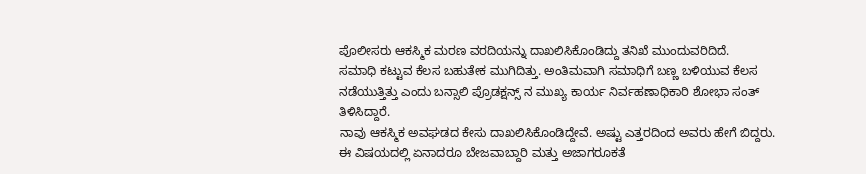ಪೊಲೀಸರು ಆಕಸ್ಮಿಕ ಮರಣ ವರದಿಯನ್ನು ದಾಖಲಿಸಿಕೊಂಡಿದ್ದು ತನಿಖೆ ಮುಂದುವರಿದಿದೆ.
ಸಮಾಧಿ ಕಟ್ಟುವ ಕೆಲಸ ಬಹುತೇಕ ಮುಗಿದಿತ್ತು. ಅಂತಿಮವಾಗಿ ಸಮಾಧಿಗೆ ಬಣ್ಣ ಬಳಿಯುವ ಕೆಲಸ ನಡೆಯುತ್ತಿತ್ತು ಎಂದು ಬನ್ಸಾಲಿ ಪ್ರೊಡಕ್ಷನ್ಸ್ ನ ಮುಖ್ಯ ಕಾರ್ಯ ನಿರ್ವಹಣಾಧಿಕಾರಿ ಶೋಭಾ ಸಂತ್ ತಿಳಿಸಿದ್ದಾರೆ.
ನಾವು ಆಕಸ್ಮಿಕ ಅವಘಡದ ಕೇಸು ದಾಖಲಿಸಿಕೊಂಡಿದ್ದೇವೆ. ಅಷ್ಟು ಎತ್ತರದಿಂದ ಅವರು ಹೇಗೆ ಬಿದ್ದರು. ಈ ವಿಷಯದಲ್ಲಿ ಏನಾದರೂ ಬೇಜವಾಬ್ದಾರಿ ಮತ್ತು ಅಜಾಗರೂಕತೆ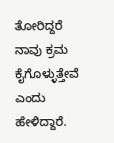ತೋರಿದ್ದರೆ ನಾವು ಕ್ರಮ ಕೈಗೊಳ್ಳುತ್ತೇವೆ ಎಂದು ಹೇಳಿದ್ದಾರೆ.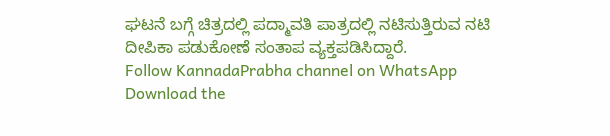ಘಟನೆ ಬಗ್ಗೆ ಚಿತ್ರದಲ್ಲಿ ಪದ್ಮಾವತಿ ಪಾತ್ರದಲ್ಲಿ ನಟಿಸುತ್ತಿರುವ ನಟಿ ದೀಪಿಕಾ ಪಡುಕೋಣೆ ಸಂತಾಪ ವ್ಯಕ್ತಪಡಿಸಿದ್ದಾರೆ.
Follow KannadaPrabha channel on WhatsApp
Download the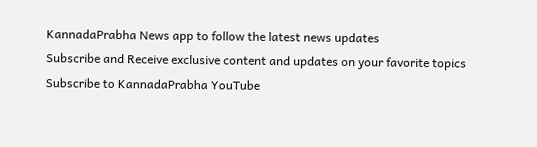KannadaPrabha News app to follow the latest news updates
Subscribe and Receive exclusive content and updates on your favorite topics
Subscribe to KannadaPrabha YouTube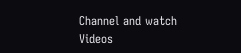Channel and watch Videos